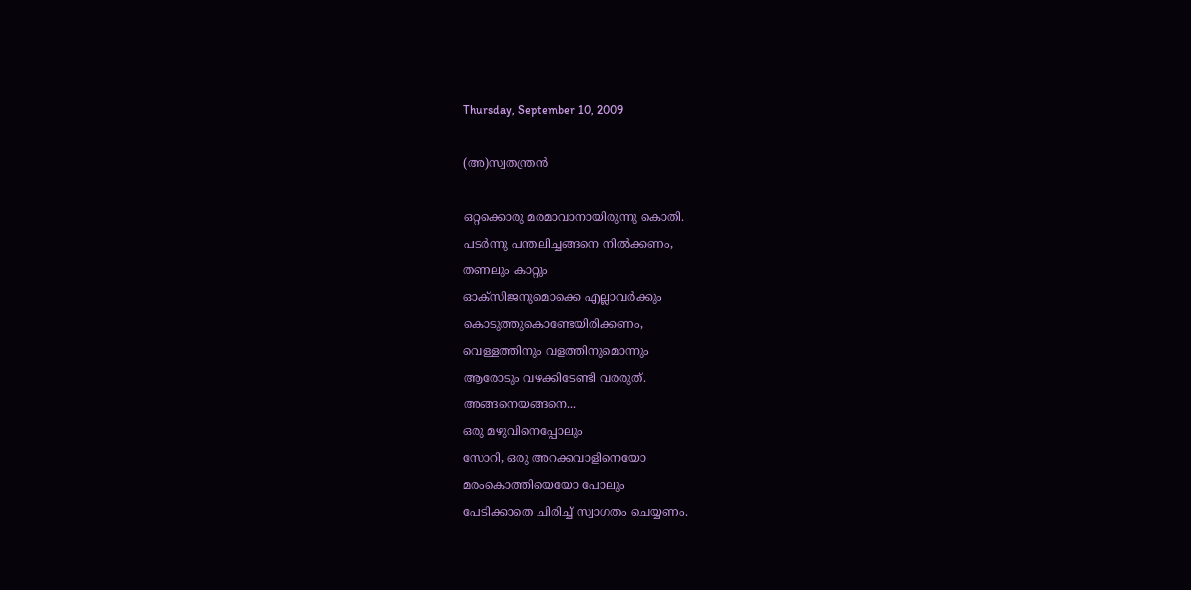Thursday, September 10, 2009

(അ)സ്വതന്ത്രൻ

ഒറ്റക്കൊരു മരമാവാനായിരുന്നു കൊതി.
പടർന്നു പന്തലിച്ചങ്ങനെ നിൽക്കണം,
തണലും കാറ്റും
ഓക്സിജനുമൊക്കെ എല്ലാവർക്കും
കൊടുത്തുകൊണ്ടേയിരിക്കണം,
വെള്ളത്തിനും വളത്തിനുമൊന്നും
ആരോടും വഴക്കിടേണ്ടി വരരുത്.
അങ്ങനെയങ്ങനെ...
ഒരു മഴുവിനെപ്പോലും
സോറി, ഒരു അറക്കവാളിനെയോ
മരംകൊത്തിയെയോ പോലും
പേടിക്കാതെ ചിരിച്ച് സ്വാഗതം ചെയ്യണം.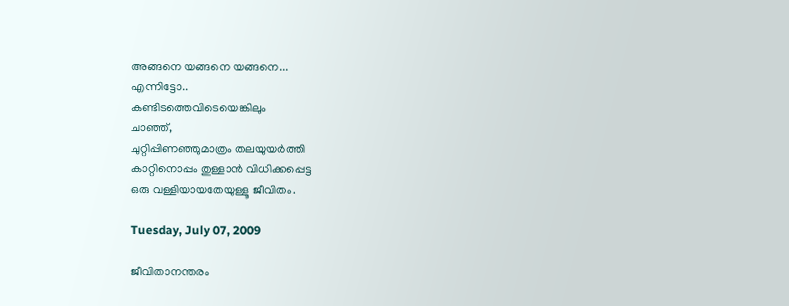അങ്ങനെ യങ്ങനെ യങ്ങനെ...
എന്നിട്ടോ..
കണ്ടിടത്തെവിടെയെങ്കിലും
ചാഞ്ഞ്,
ചുറ്റിപ്പിണഞ്ഞുമാത്രം തലയുയർത്തി
കാറ്റിനൊപ്പം തുള്ളാൻ വിധിക്കപ്പെട്ട
ഒരു വള്ളിയായതേയുള്ളൂ ജീവിതം.

Tuesday, July 07, 2009

ജീവിതാനന്തരം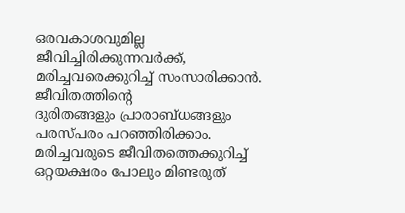ഒരവകാശവുമില്ല
ജീവിച്ചിരിക്കുന്നവര്‍ക്ക്,
മരിച്ചവരെക്കുറിച്ച് സംസാരിക്കാന്‍.
ജീവിതത്തിന്റെ
ദുരിതങ്ങളും പ്രാരാബ്ധങ്ങളും
പരസ്പരം പറഞ്ഞിരിക്കാം.
മരിച്ചവരുടെ ജീവിതത്തെക്കുറിച്ച്
ഒറ്റയക്ഷരം പോലും മിണ്ടരുത്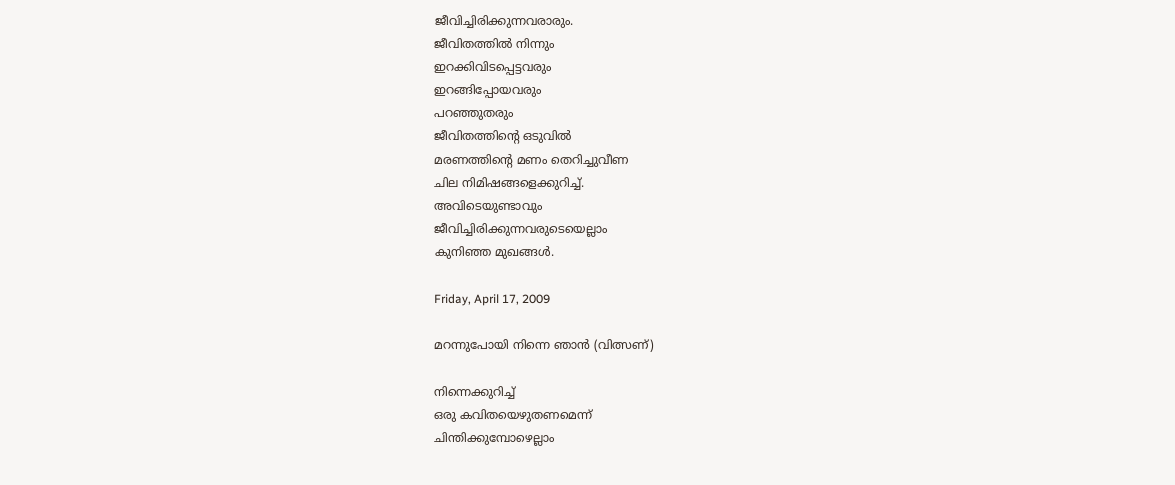ജീവിച്ചിരിക്കുന്നവരാരും.
ജീവിതത്തില്‍ നിന്നും
ഇറക്കിവിടപ്പെട്ടവരും
ഇറങ്ങിപ്പോയവരും
പറഞ്ഞുതരും
ജീവിതത്തിന്റെ ഒടുവില്‍
മരണത്തിന്റെ മണം തെറിച്ചുവീണ
ചില നിമിഷങ്ങളെക്കുറിച്ച്.
അവിടെയുണ്ടാവും
ജീവിച്ചിരിക്കുന്നവരുടെയെല്ലാം
കുനിഞ്ഞ മുഖങ്ങള്‍.

Friday, April 17, 2009

മറന്നുപോയി നിന്നെ ഞാൻ (വിത്സണ്)

നിന്നെക്കുറിച്ച്
ഒരു കവിതയെഴുതണമെന്ന്
ചിന്തിക്കുമ്പോഴെല്ലാം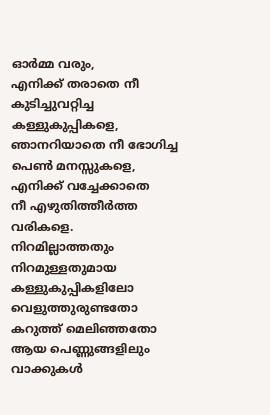ഓര്‍മ്മ വരും,
എനിക്ക് തരാതെ നീ
കുടിച്ചുവറ്റിച്ച കള്ളുകുപ്പികളെ,
ഞാനറിയാതെ നീ ഭോഗിച്ച
പെണ്‍ മനസ്സുകളെ,
എനിക്ക് വച്ചേക്കാതെ
നീ എഴുതിത്തീര്‍ത്ത വരികളെ.
നിറമില്ലാത്തതും
നിറമുള്ളതുമായ കള്ളുകുപ്പികളിലോ
വെളുത്തുരുണ്ടതോ കറുത്ത് മെലിഞ്ഞതോ
ആയ പെണ്ണുങ്ങളിലും
വാക്കുകള്‍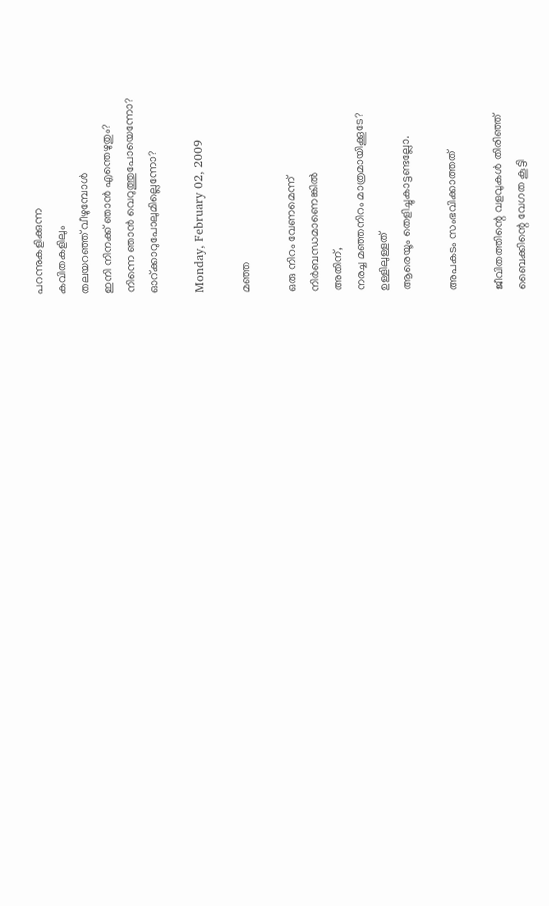പറന്നുകളിക്കുന്ന
കവിതകളിലും
തലയറഞ്ഞ് വീഴുമ്പോള്‍
ഇനി നിനക്ക് ഞാന്‍ എന്തെഴുതും?
നിന്നെ ഞാന്‍ വെറുത്തുപോയെന്നോ?
ഓറ്ക്കാറുപോലുമില്ലെന്നോ?

Monday, February 02, 2009

മഞ്ഞ

ഒരു നിറം വേണമെന്ന്
നിർബന്ധമാണെങ്കിൽ
അതിന്,
നരച്ച മഞ്ഞനിറം മാത്രമായിക്കൂടേ?
ഉള്ളിലുള്ളത്
ആരെയൂം തെളിച്ചുകാട്ടണ്ടല്ലോ.

അപകടം സംഭവിക്കാത്തത്

ജീവിതത്തിന്റെ വളവുകൾ തിരിഞ്ഞ്
ബൈക്കിന്റെ വേഗത കൂട്ടി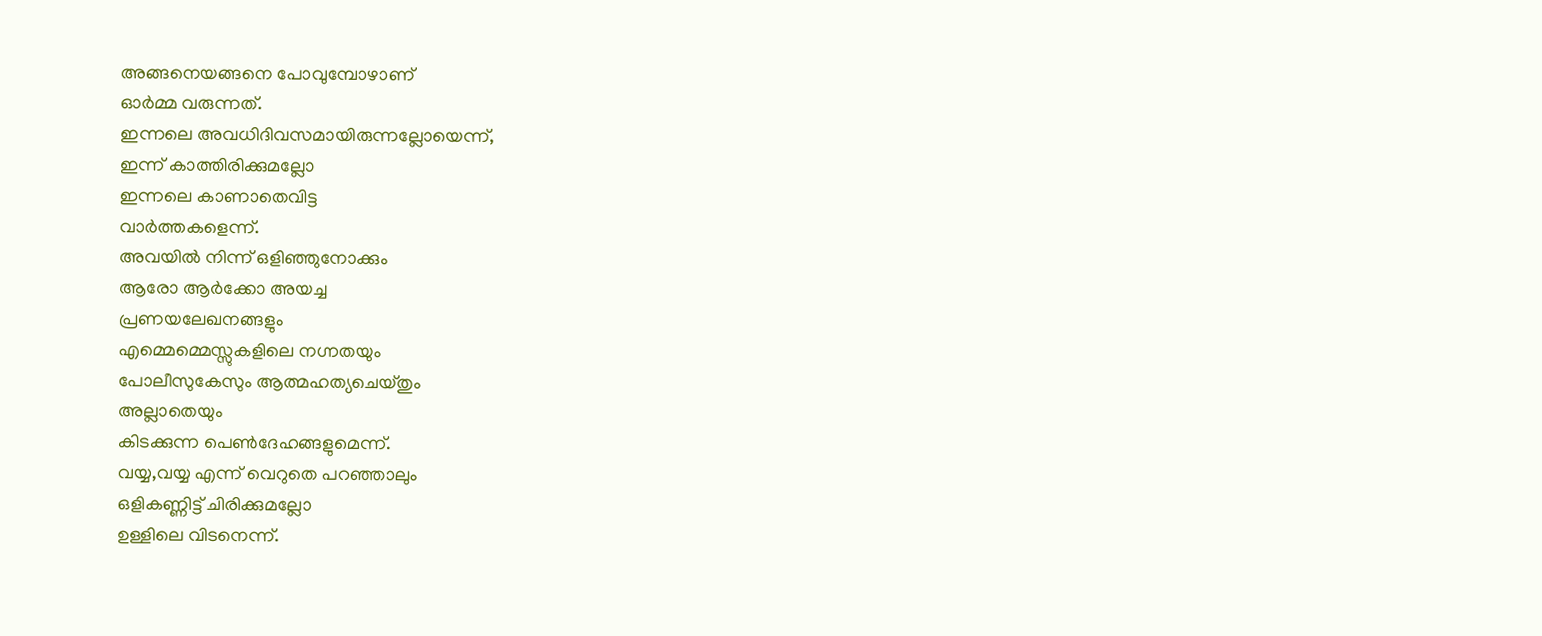അങ്ങനെയങ്ങനെ പോവുമ്പോഴാണ്
ഓർമ്മ വരുന്നത്.
ഇന്നലെ അവധിദിവസമായിരുന്നല്ലോയെന്ന്,
ഇന്ന് കാ‍ത്തിരിക്കുമല്ലോ
ഇന്നലെ കാണാതെവിട്ട
വാർത്തകളെന്ന്.
അവയിൽ നിന്ന് ഒളിഞ്ഞുനോക്കും
ആരോ ആർക്കോ അയച്ച
പ്രണയലേഖനങ്ങളും
എമ്മെമ്മെസ്സുകളിലെ നഗ്നതയും
പോലീസുകേസും ആത്മഹത്യചെയ്തും
അല്ലാതെയും
കിടക്കുന്ന പെൺദേഹങ്ങളുമെന്ന്.
വയ്യ,വയ്യ എന്ന് വെറുതെ പറഞ്ഞാലും
ഒളികണ്ണിട്ട് ചിരിക്കുമല്ലോ
ഉള്ളിലെ വിടനെന്ന്.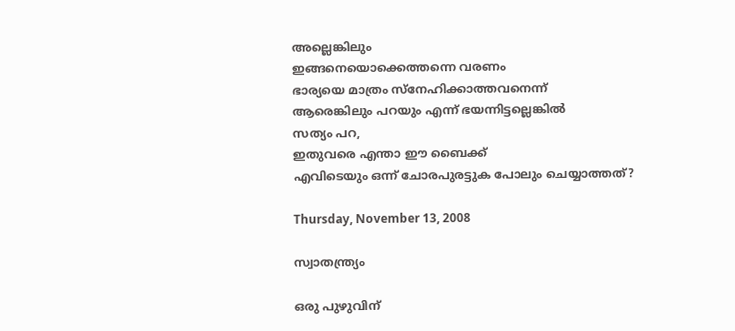അല്ലെങ്കിലും
ഇങ്ങനെയൊക്കെത്തന്നെ വരണം
ഭാര്യയെ മാത്രം സ്നേഹിക്കാത്തവനെന്ന്
ആരെങ്കിലും പറയും എന്ന് ഭയന്നിട്ടല്ലെങ്കിൽ
സത്യം പറ,
ഇതുവരെ എന്താ ഈ ബൈക്ക്
എവിടെയും ഒന്ന് ചോരപുരട്ടുക പോലും ചെയ്യാത്തത്?

Thursday, November 13, 2008

സ്വാതന്ത്ര്യം

ഒരു പുഴുവിന്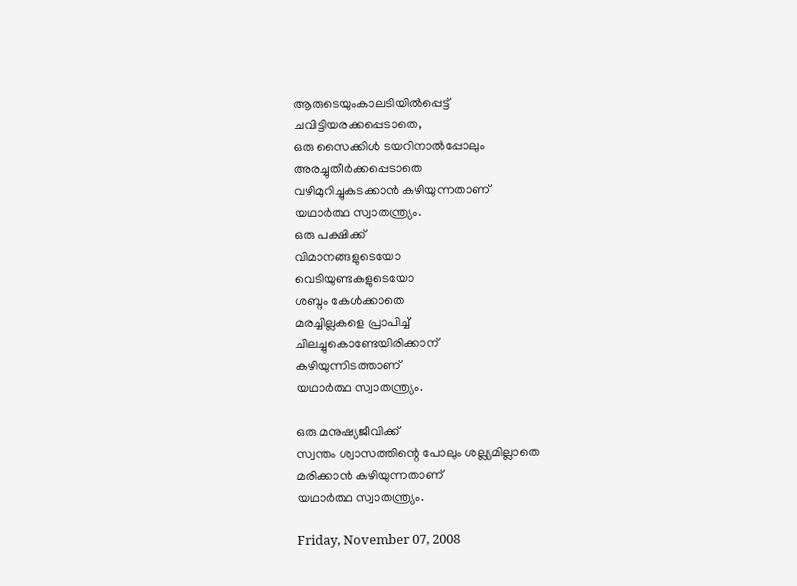ആരുടെയുംകാലടിയില്‍പ്പെട്ട്
ചവിട്ടിയരക്കപ്പെടാതെ,
ഒരു സൈക്കിള്‍ ടയറിനാല്‍പ്പോലും
അരച്ചുതീര്‍ക്കപ്പെടാതെ
വഴിമുറിച്ചുകടക്കാന്‍ കഴിയുന്നതാണ്
യഥാര്‍ത്ഥ സ്വാതന്ത്ര്യം.
ഒരു പക്ഷിക്ക്
വിമാനങ്ങളുടെയോ
വെടിയുണ്ടകളുടെയോ
ശബ്ദം കേള്‍ക്കാതെ
മരച്ചില്ലകളെ പ്രാപിച്ച്
ചിലച്ചുകൊണ്ടേയിരിക്കാന്
കഴിയുന്നിടത്താണ്
യഥാര്‍ത്ഥ സ്വാതന്ത്ര്യം.

ഒരു മനുഷ്യജീവിക്ക്
സ്വന്തം ശ്വാസത്തിന്റെ പോലും ശല്ല്യമില്ലാതെ
മരിക്കാന്‍ കഴിയുന്നതാണ്
യഥാര്‍ത്ഥ സ്വാതന്ത്ര്യം.

Friday, November 07, 2008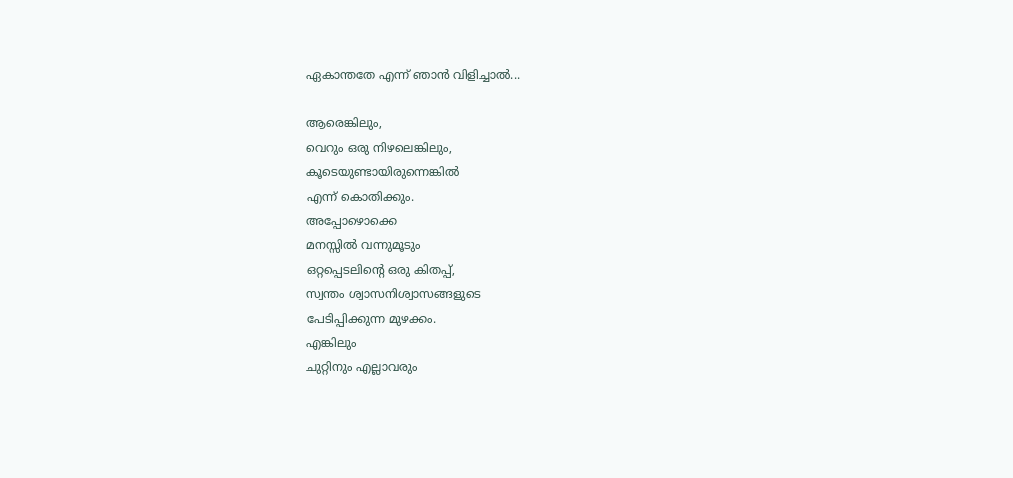ഏകാന്തതേ എന്ന് ഞാന്‍ വിളിച്ചാല്‍...

ആരെങ്കിലും,
വെറും ഒരു നിഴലെങ്കിലും,
കൂടെയുണ്ടായിരുന്നെങ്കില്‍
എന്ന് കൊതിക്കും.
അപ്പോഴൊക്കെ
മനസ്സില്‍ വന്നുമൂടും
ഒറ്റപ്പെടലിന്റെ ഒരു കിതപ്പ്,
സ്വന്തം ശ്വാസനിശ്വാസങ്ങളുടെ
പേടിപ്പിക്കുന്ന മുഴക്കം.
എങ്കിലും
ചുറ്റിനും എല്ലാവരും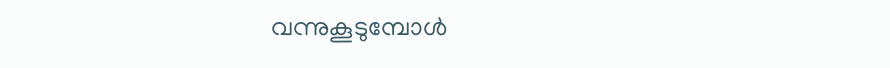വന്നുകൂടുമ്പോള്‍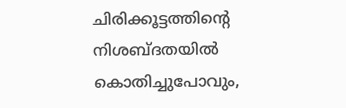ചിരിക്കൂട്ടത്തിന്റെ നിശബ്ദതയില്‍
കൊതിച്ചുപോവും,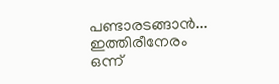പണ്ടാരടങ്ങാന്‍...
ഇത്തിരീനേരം
ഒന്ന്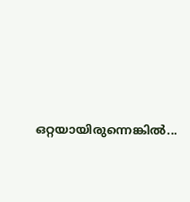ഒറ്റയായിരുന്നെങ്കില്‍...